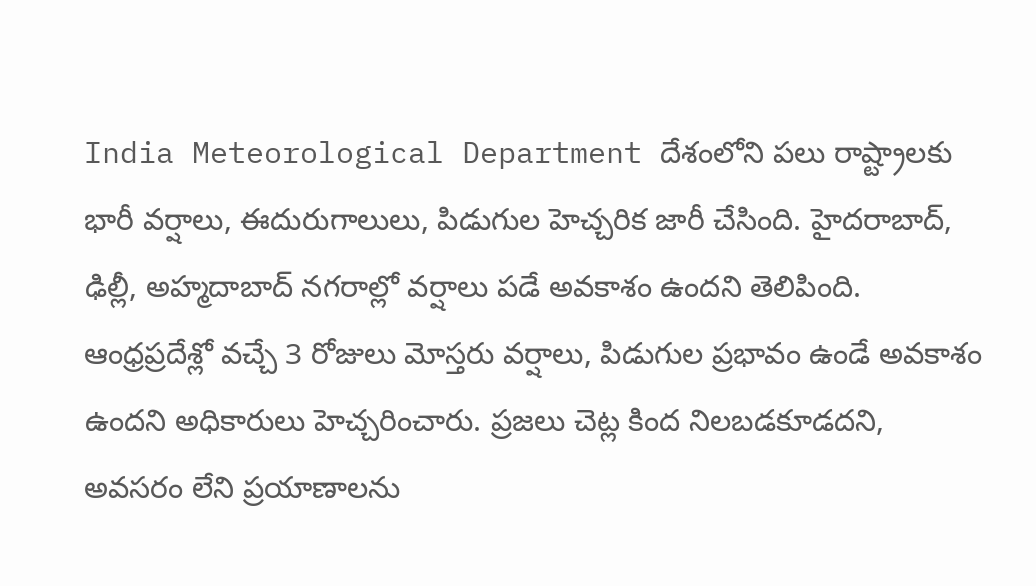India Meteorological Department దేశంలోని పలు రాష్ట్రాలకు భారీ వర్షాలు, ఈదురుగాలులు, పిడుగుల హెచ్చరిక జారీ చేసింది. హైదరాబాద్, ఢిల్లీ, అహ్మదాబాద్ నగరాల్లో వర్షాలు పడే అవకాశం ఉందని తెలిపింది. ఆంధ్రప్రదేశ్లో వచ్చే 3 రోజులు మోస్తరు వర్షాలు, పిడుగుల ప్రభావం ఉండే అవకాశం ఉందని అధికారులు హెచ్చరించారు. ప్రజలు చెట్ల కింద నిలబడకూడదని, అవసరం లేని ప్రయాణాలను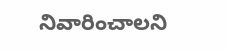నివారించాలని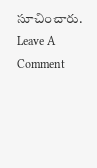సూచించారు.
Leave A Comment